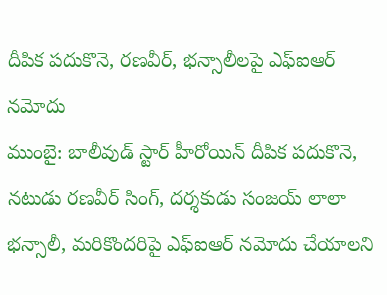దీపిక పదుకొనె, రణవీర్, భన్సాలీలపై ఎఫ్ఐఆర్ నమోదు
ముంబై: బాలీవుడ్ స్టార్ హీరోయిన్ దీపిక పదుకొనె, నటుడు రణవీర్ సింగ్, దర్శకుడు సంజయ్ లాలా భన్సాలీ, మరికొందరిపై ఎఫ్ఐఆర్ నమోదు చేయాలని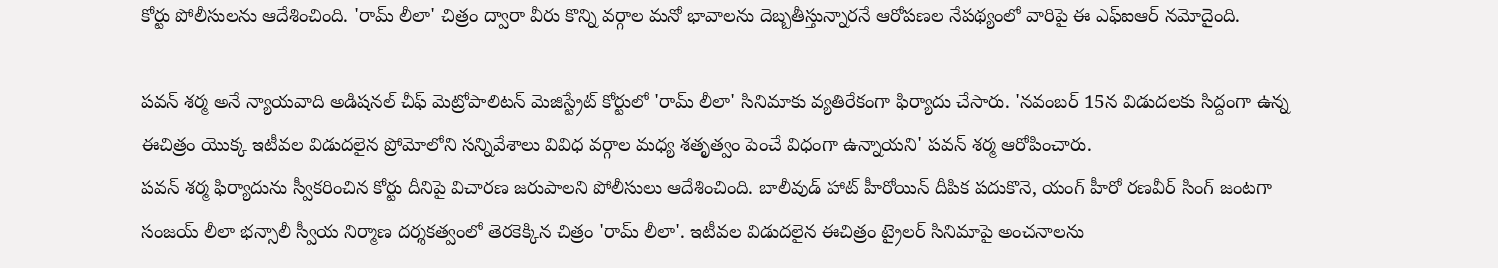కోర్టు పోలీసులను ఆదేశించింది. 'రామ్ లీలా' చిత్రం ద్వారా వీరు కొన్ని వర్గాల మనో భావాలను దెబ్బతీస్తున్నారనే ఆరోపణల నేపథ్యంలో వారిపై ఈ ఎఫ్ఐఆర్ నమోదైంది.

పవన్ శర్మ అనే న్యాయవాది అడిషనల్ చీఫ్ మెట్రోపాలిటన్ మెజిస్ట్రేట్ కోర్టులో 'రామ్ లీలా' సినిమాకు వ్యతిరేకంగా ఫిర్యాదు చేసారు. 'నవంబర్ 15న విడుదలకు సిద్దంగా ఉన్న ఈచిత్రం యొక్క ఇటీవల విడుదలైన ప్రోమోలోని సన్నివేశాలు వివిధ వర్గాల మధ్య శతృత్వం పెంచే విధంగా ఉన్నాయని' పవన్ శర్మ ఆరోపించారు.
పవన్ శర్మ ఫిర్యాదును స్వీకరించిన కోర్టు దీనిపై విచారణ జరుపాలని పోలీసులు ఆదేశించింది. బాలీవుడ్ హాట్ హీరోయిన్ దీపిక పదుకొనె, యంగ్ హీరో రణవీర్ సింగ్ జంటగా సంజయ్ లీలా భన్సాలీ స్వీయ నిర్మాణ దర్శకత్వంలో తెరకెక్కిన చిత్రం 'రామ్ లీలా'. ఇటీవల విడుదలైన ఈచిత్రం ట్రైలర్ సినిమాపై అంచనాలను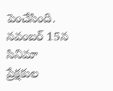పెంచేసింది. నవంబర్ 15న సినిమా ప్రేక్షకుల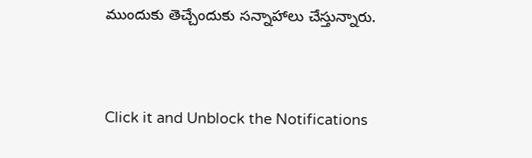ముందుకు తెచ్చేందుకు సన్నాహాలు చేస్తున్నారు.


Click it and Unblock the Notifications